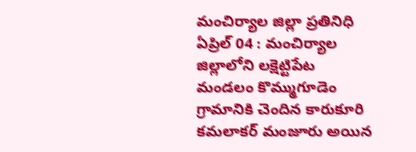మంచిర్యాల జిల్లా ప్రతినిధి ఏప్రిల్ 04 : మంచిర్యాల జిల్లాలోని లక్షెట్టిపేట మండలం కొమ్ముగూడెం గ్రామానికి చెందిన కారుకూరి కమలాకర్ మంజూరు అయిన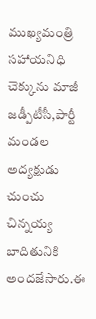ముఖ్యమంత్రి సహాయనిధి చెక్కును మాజీ జడ్పీటీసీ,పార్టీ మండల అద్యక్షుడు చుంచు చిన్నయ్య బాదితునికి అందజేసారు.ఈ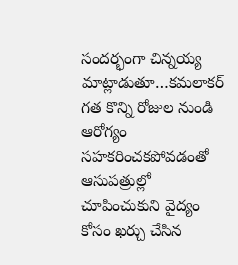సందర్భంగా చిన్నయ్య మాట్లాడుతూ…కమలాకర్ గత కొన్ని రోజుల నుండి ఆరోగ్యం సహకరించకపోవడంతో ఆసుపత్రుల్లో చూపించుకుని వైద్యం కోసం ఖర్చు చేసిన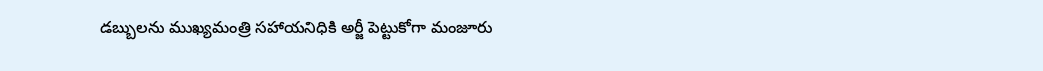డబ్బులను ముఖ్యమంత్రి సహాయనిధికి అర్జీ పెట్టుకోగా మంజూరు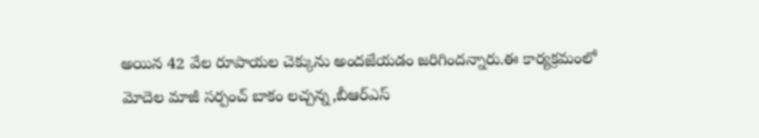అయిన 42 వేల రూపాయల చెక్కును అందజేయడం జరిగిందన్నారు.ఈ కార్యక్రమంలో మోదెల మాజీ సర్పంచ్ బాకం లచ్చన్న,బీఆర్ఎస్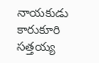నాయకుడు కారుకూరి సత్తయ్య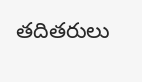తదితరులు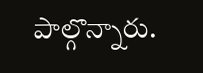పాల్గొన్నారు.